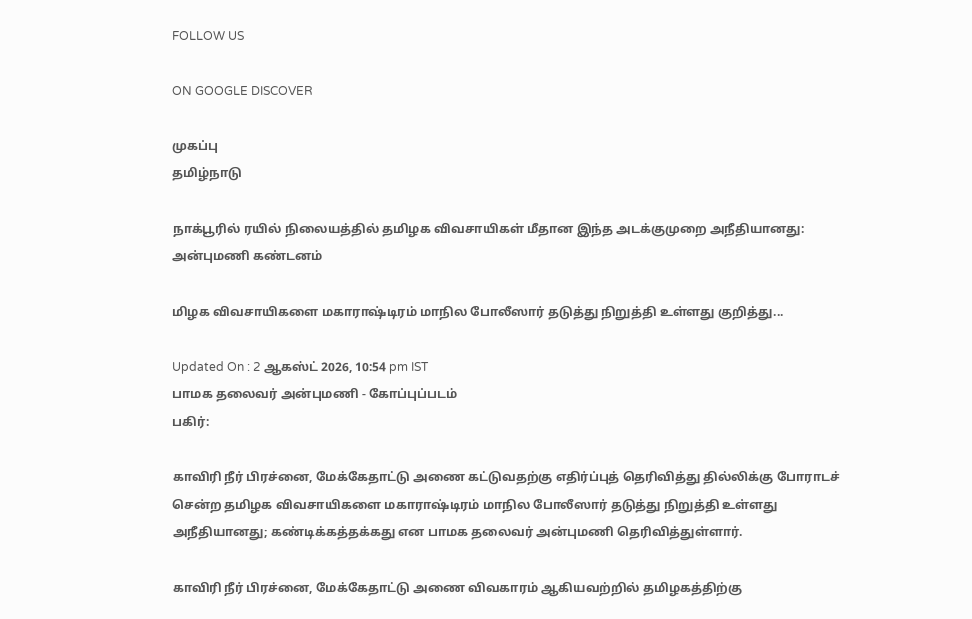FOLLOW US

ON GOOGLE DISCOVER

முகப்பு
தமிழ்நாடு

நாக்பூரில் ரயில் நிலையத்தில் தமிழக விவசாயிகள் மீதான இந்த அடக்குமுறை அநீதியானது: அன்புமணி கண்டனம்

மிழக விவசாயிகளை மகாராஷ்டிரம் மாநில போலீஸார் தடுத்து நிறுத்தி உள்ளது குறித்து...

Updated On : 2 ஆகஸ்ட் 2026, 10:54 pm IST
பாமக தலைவர் அன்புமணி - கோப்புப்படம்
பகிர்:

காவிரி நீர் பிரச்னை, மேக்கேதாட்டு அணை கட்டுவதற்கு எதிர்ப்புத் தெரிவித்து தில்லிக்கு போராடச் சென்ற தமிழக விவசாயிகளை மகாராஷ்டிரம் மாநில போலீஸார் தடுத்து நிறுத்தி உள்ளது அநீதியானது; கண்டிக்கத்தக்கது என பாமக தலைவர் அன்புமணி தெரிவித்துள்ளார்.

காவிரி நீர் பிரச்னை, மேக்கேதாட்டு அணை விவகாரம் ஆகியவற்றில் தமிழகத்திற்கு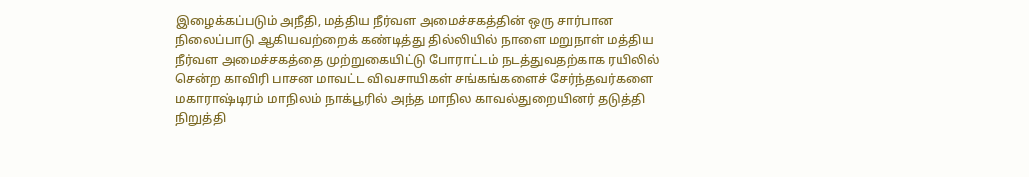இழைக்கப்படும் அநீதி, மத்திய நீர்வள அமைச்சகத்தின் ஒரு சார்பான நிலைப்பாடு ஆகியவற்றைக் கண்டித்து தில்லியில் நாளை மறுநாள் மத்திய நீர்வள அமைச்சகத்தை முற்றுகையிட்டு போராட்டம் நடத்துவதற்காக ரயிலில் சென்ற காவிரி பாசன மாவட்ட விவசாயிகள் சங்கங்களைச் சேர்ந்தவர்களை மகாராஷ்டிரம் மாநிலம் நாக்பூரில் அந்த மாநில காவல்துறையினர் தடுத்தி நிறுத்தி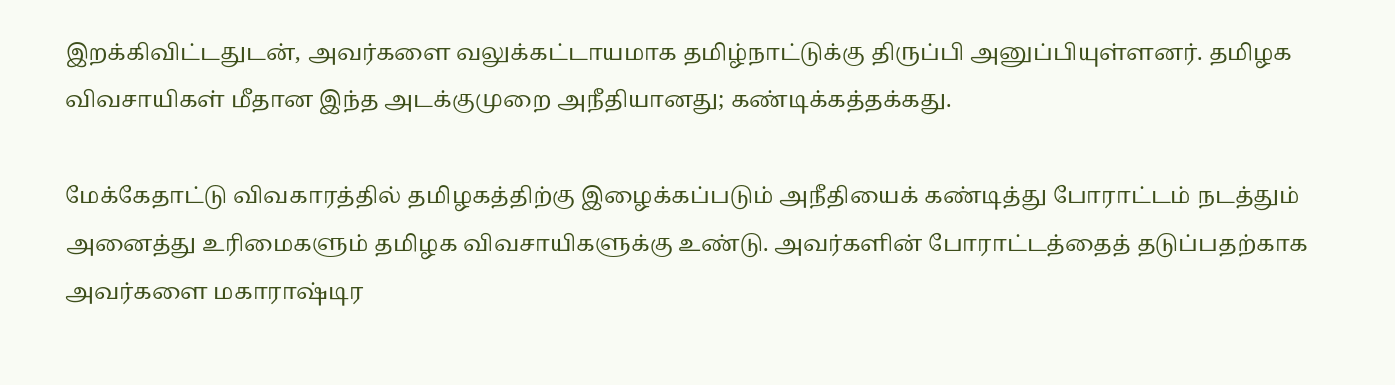இறக்கிவிட்டதுடன், அவர்களை வலுக்கட்டாயமாக தமிழ்நாட்டுக்கு திருப்பி அனுப்பியுள்ளனர். தமிழக விவசாயிகள் மீதான இந்த அடக்குமுறை அநீதியானது; கண்டிக்கத்தக்கது.

மேக்கேதாட்டு விவகாரத்தில் தமிழகத்திற்கு இழைக்கப்படும் அநீதியைக் கண்டித்து போராட்டம் நடத்தும் அனைத்து உரிமைகளும் தமிழக விவசாயிகளுக்கு உண்டு. அவர்களின் போராட்டத்தைத் தடுப்பதற்காக அவர்களை மகாராஷ்டிர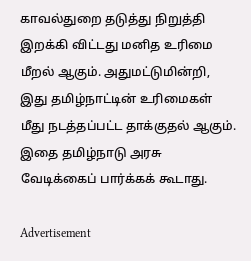காவல்துறை தடுத்து நிறுத்தி இறக்கி விட்டது மனித உரிமை மீறல் ஆகும். அதுமட்டுமின்றி, இது தமிழ்நாட்டின் உரிமைகள் மீது நடத்தப்பட்ட தாக்குதல் ஆகும். இதை தமிழ்நாடு அரசு வேடிக்கைப் பார்க்கக் கூடாது.

Advertisement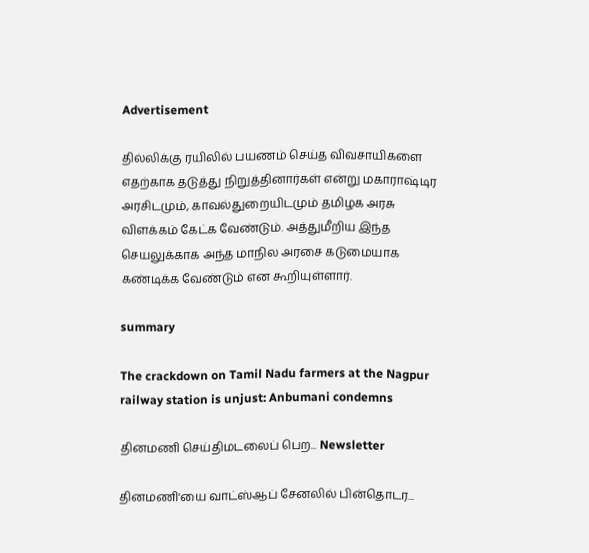Advertisement

தில்லிக்கு ரயிலில் பயணம் செய்த விவசாயிகளை எதற்காக தடுத்து நிறுத்தினார்கள் என்று மகாராஷ்டிர அரசிடமும், காவல்துறையிடமும் தமிழக அரசு விளக்கம் கேட்க வேண்டும். அத்துமீறிய இந்த செயலுக்காக அந்த மாநில அரசை கடுமையாக கண்டிக்க வேண்டும் என கூறியுள்ளார்.

summary

The crackdown on Tamil Nadu farmers at the Nagpur railway station is unjust: Anbumani condemns

தினமணி செய்திமடலைப் பெற... Newsletter

தினமணி'யை வாட்ஸ்ஆப் சேனலில் பின்தொடர...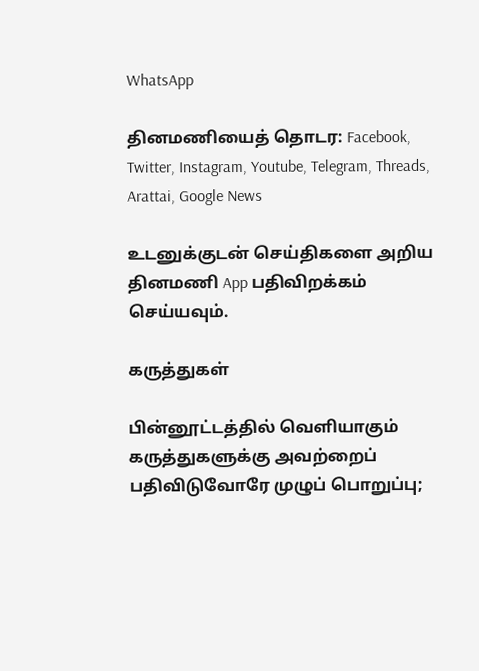WhatsApp

தினமணியைத் தொடர: Facebook, Twitter, Instagram, Youtube, Telegram, Threads, Arattai, Google News

உடனுக்குடன் செய்திகளை அறிய தினமணி App பதிவிறக்கம் செய்யவும்.

கருத்துகள்

பின்னூட்டத்தில் வெளியாகும் கருத்துகளுக்கு அவற்றைப் பதிவிடுவோரே முழுப் பொறுப்பு;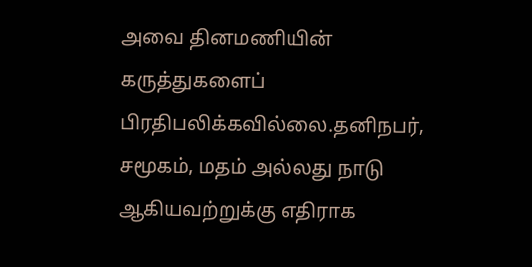அவை தினமணியின் கருத்துகளைப் பிரதிபலிக்கவில்லை.தனிநபர், சமூகம், மதம் அல்லது நாடு ஆகியவற்றுக்கு எதிராக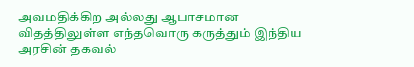அவமதிக்கிற அல்லது ஆபாசமான விதத்திலுள்ள எந்தவொரு கருத்தும் இந்திய அரசின் தகவல்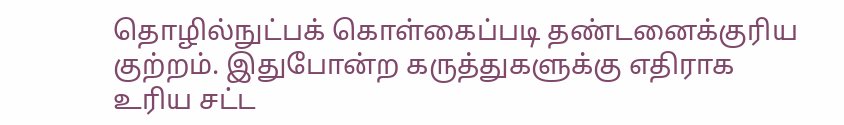தொழில்நுட்பக் கொள்கைப்படி தண்டனைக்குரிய குற்றம். இதுபோன்ற கருத்துகளுக்கு எதிராக உரிய சட்ட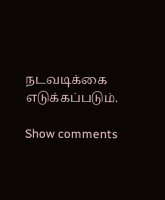நடவடிக்கை எடுக்கப்படும்.

Show comments